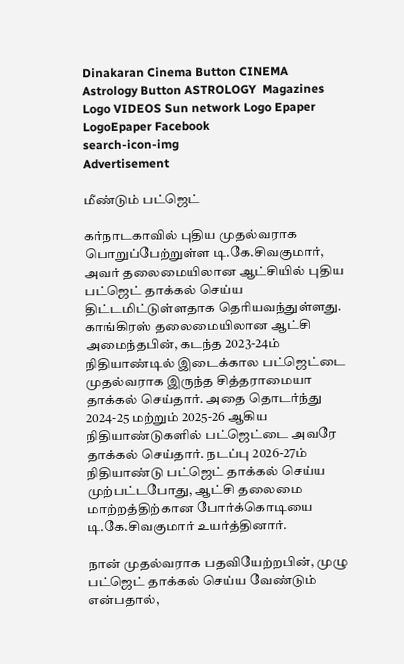Dinakaran Cinema Button CINEMA Astrology Button ASTROLOGY  Magazines Logo VIDEOS Sun network Logo Epaper LogoEpaper Facebook
search-icon-img
Advertisement

மீண்டும் பட்ஜெட்

கர்நாடகாவில் புதிய முதல்வராக பொறுப்பேற்றுள்ள டி.கே.சிவகுமார், அவர் தலைமையிலான ஆட்சியில் புதிய பட்ஜெட் தாக்கல் செய்ய திட்டமிட்டுள்ளதாக தெரியவந்துள்ளது. காங்கிரஸ் தலைமையிலான ஆட்சி அமைந்தபின், கடந்த 2023-24ம் நிதியாண்டில் இடைக்கால பட்ஜெட்டை முதல்வராக இருந்த சித்தராமையா தாக்கல் செய்தார். அதை தொடர்ந்து 2024-25 மற்றும் 2025-26 ஆகிய நிதியாண்டுகளில் பட்ஜெட்டை அவரே தாக்கல் செய்தார். நடப்பு 2026-27ம் நிதியாண்டு பட்ஜெட் தாக்கல் செய்ய முற்பட்டபோது, ஆட்சி தலைமை மாற்றத்திற்கான போர்க்கொடியை டி.கே.சிவகுமார் உயர்த்தினார்.

நான் முதல்வராக பதவியேற்றபின், முழு பட்ஜெட் தாக்கல் செய்ய வேண்டும் என்பதால்,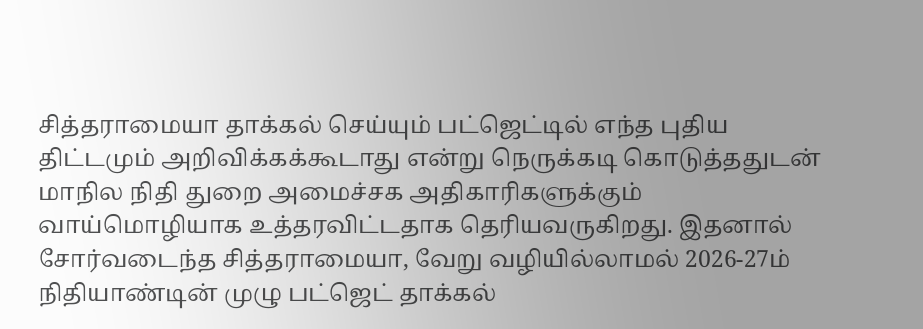சித்தராமையா தாக்கல் செய்யும் பட்ஜெட்டில் எந்த புதிய திட்டமும் அறிவிக்கக்கூடாது என்று நெருக்கடி கொடுத்ததுடன் மாநில நிதி துறை அமைச்சக அதிகாரிகளுக்கும் வாய்மொழியாக உத்தரவிட்டதாக தெரியவருகிறது. இதனால் சோர்வடைந்த சித்தராமையா, வேறு வழியில்லாமல் 2026-27ம் நிதியாண்டின் முழு பட்ஜெட் தாக்கல்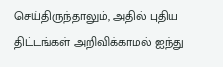செய்திருந்தாலும், அதில் புதிய திட்டங்கள் அறிவிக்காமல் ஐந்து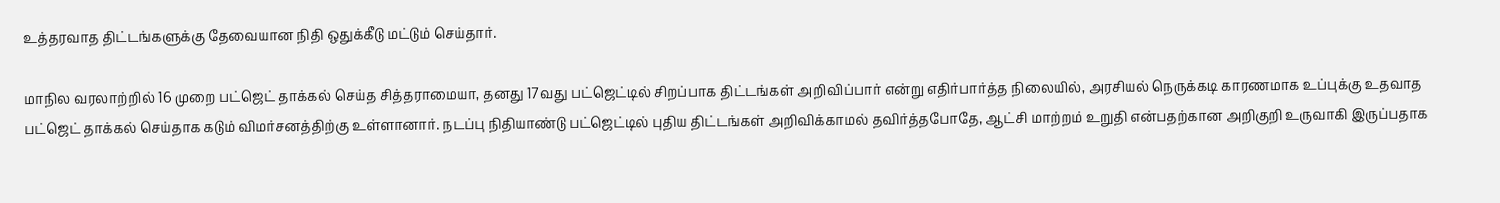உத்தரவாத திட்டங்களுக்கு தேவையான நிதி ஒதுக்கீடு மட்டும் செய்தார்.

மாநில வரலாற்றில் 16 முறை பட்ஜெட் தாக்கல் செய்த சித்தராமையா, தனது 17வது பட்ஜெட்டில் சிறப்பாக திட்டங்கள் அறிவிப்பார் என்று எதிர்பார்த்த நிலையில், அரசியல் நெருக்கடி காரணமாக உப்புக்கு உதவாத பட்ஜெட் தாக்கல் செய்தாக கடும் விமர்சனத்திற்கு உள்ளானார். நடப்பு நிதியாண்டு பட்ஜெட்டில் புதிய திட்டங்கள் அறிவிக்காமல் தவிர்த்தபோதே, ஆட்சி மாற்றம் உறுதி என்பதற்கான அறிகுறி உருவாகி இருப்பதாக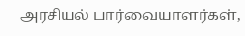அரசியல் பார்வையாளர்கள்,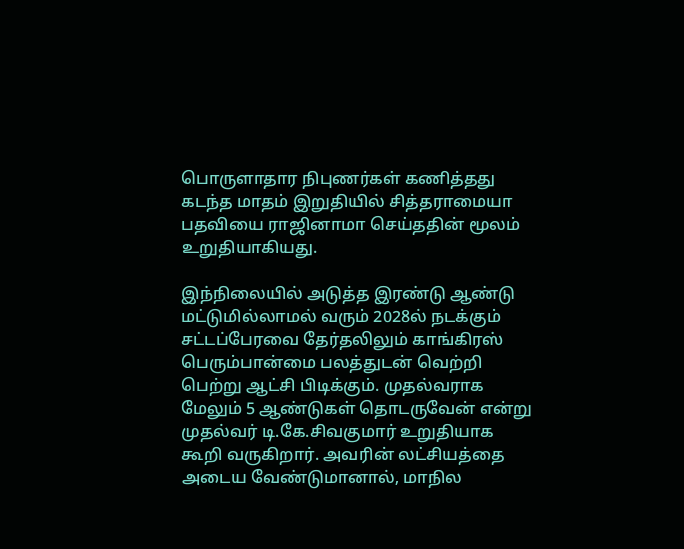பொருளாதார நிபுணர்கள் கணித்தது கடந்த மாதம் இறுதியில் சித்தராமையா பதவியை ராஜினாமா செய்ததின் மூலம் உறுதியாகியது.

இந்நிலையில் அடுத்த இரண்டு ஆண்டு மட்டுமில்லாமல் வரும் 2028ல் நடக்கும் சட்டப்பேரவை தேர்தலிலும் காங்கிரஸ் பெரும்பான்மை பலத்துடன் வெற்றி பெற்று ஆட்சி பிடிக்கும். முதல்வராக மேலும் 5 ஆண்டுகள் தொடருவேன் என்று முதல்வர் டி.கே.சிவகுமார் உறுதியாக கூறி வருகிறார். அவரின் லட்சியத்தை அடைய வேண்டுமானால், மாநில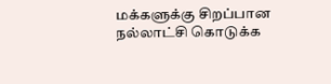மக்களுக்கு சிறப்பான நல்லாட்சி கொடுக்க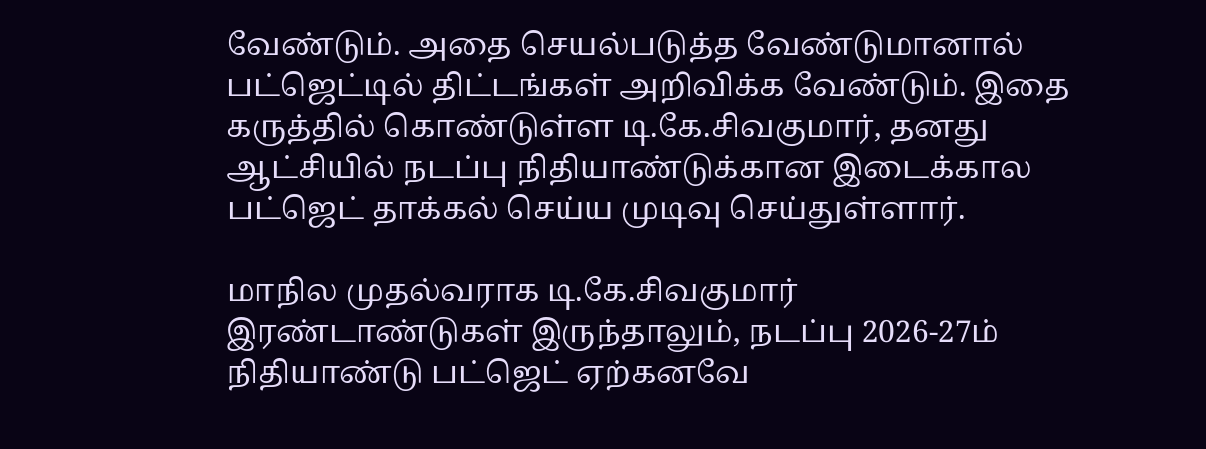வேண்டும். அதை செயல்படுத்த வேண்டுமானால் பட்ஜெட்டில் திட்டங்கள் அறிவிக்க வேண்டும். இதை கருத்தில் கொண்டுள்ள டி.கே.சிவகுமார், தனது ஆட்சியில் நடப்பு நிதியாண்டுக்கான இடைக்கால பட்ஜெட் தாக்கல் செய்ய முடிவு செய்துள்ளார்.

மாநில முதல்வராக டி.கே.சிவகுமார் இரண்டாண்டுகள் இருந்தாலும், நடப்பு 2026-27ம் நிதியாண்டு பட்ஜெட் ஏற்கனவே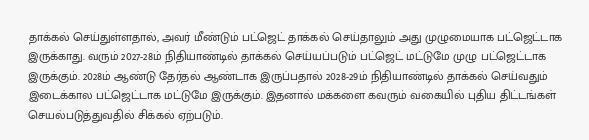தாக்கல் செய்துள்ளதால், அவர் மீண்டும் பட்ஜெட் தாக்கல் செய்தாலும் அது முழுமையாக பட்ஜெட்டாக இருக்காது. வரும் 2027-28ம் நிதியாண்டில் தாக்கல் செய்யப்படும் பட்ஜெட் மட்டுமே முழு பட்ஜெட்டாக இருக்கும். 2028ம் ஆண்டு தேர்தல் ஆண்டாக இருப்பதால் 2028-29ம் நிதியாண்டில் தாக்கல் செய்வதும் இடைக்கால பட்ஜெட்டாக மட்டுமே இருக்கும். இதனால் மக்களை கவரும் வகையில் புதிய திட்டங்கள் செயல்படுத்துவதில் சிக்கல் ஏற்படும்.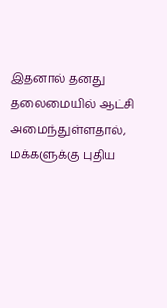இதனால் தனது தலைமையில் ஆட்சி அமைந்துள்ளதால், மக்களுக்கு புதிய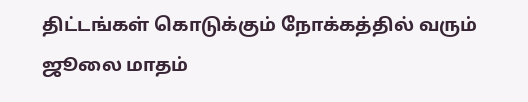திட்டங்கள் கொடுக்கும் நோக்கத்தில் வரும் ஜூலை மாதம்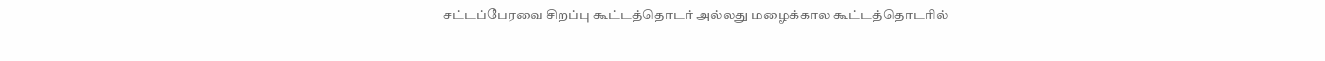சட்டப்பேரவை சிறப்பு கூட்டத்தொடர் அல்லது மழைக்கால கூட்டத்தொடரில்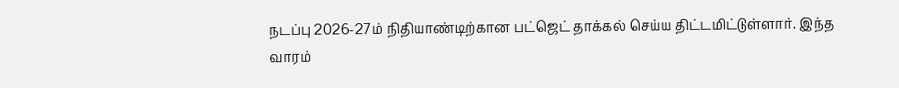நடப்பு 2026-27ம் நிதியாண்டிற்கான பட்ஜெட் தாக்கல் செய்ய திட்டமிட்டுள்ளார். இந்த வாரம்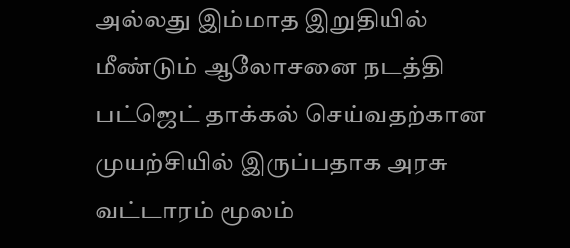அல்லது இம்மாத இறுதியில் மீண்டும் ஆலோசனை நடத்தி பட்ஜெட் தாக்கல் செய்வதற்கான முயற்சியில் இருப்பதாக அரசு வட்டாரம் மூலம்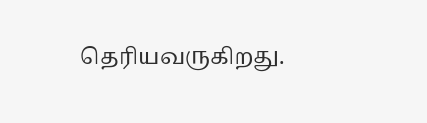தெரியவருகிறது.